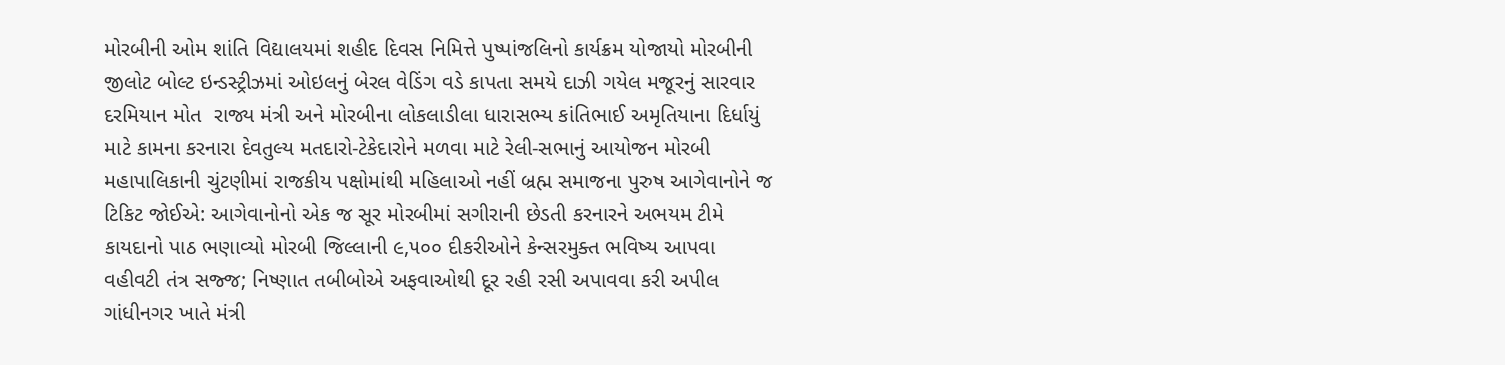મોરબીની ઓમ શાંતિ વિદ્યાલયમાં શહીદ દિવસ નિમિત્તે પુષ્પાંજલિનો કાર્યક્રમ યોજાયો મોરબીની જીલોટ બોલ્ટ ઇન્ડસ્ટ્રીઝમાં ઓઇલનું બેરલ વેડિંગ વડે કાપતા સમયે દાઝી ગયેલ મજૂરનું સારવાર દરમિયાન મોત  રાજ્ય મંત્રી અને મોરબીના લોકલાડીલા ધારાસભ્ય કાંતિભાઈ અમૃતિયાના દિર્ધાયું માટે કામના કરનારા દેવતુલ્ય મતદારો-ટેકેદારોને મળવા માટે રેલી-સભાનું આયોજન મોરબી મહાપાલિકાની ચુંટણીમાં રાજકીય પક્ષોમાંથી મહિલાઓ નહીં બ્રહ્મ સમાજના પુરુષ આગેવાનોને જ ટિકિટ જોઈએ: આગેવાનોનો એક જ સૂર મોરબીમાં સગીરાની છેડતી કરનારને અભયમ ટીમે કાયદાનો પાઠ ભણાવ્યો મોરબી જિલ્લાની ૯,૫૦૦ દીકરીઓને કેન્સરમુક્ત ભવિષ્ય આપવા વહીવટી તંત્ર સજ્જ; નિષ્ણાત તબીબોએ અફવાઓથી દૂર રહી રસી અપાવવા કરી અપીલ ગાંધીનગર ખાતે મંત્રી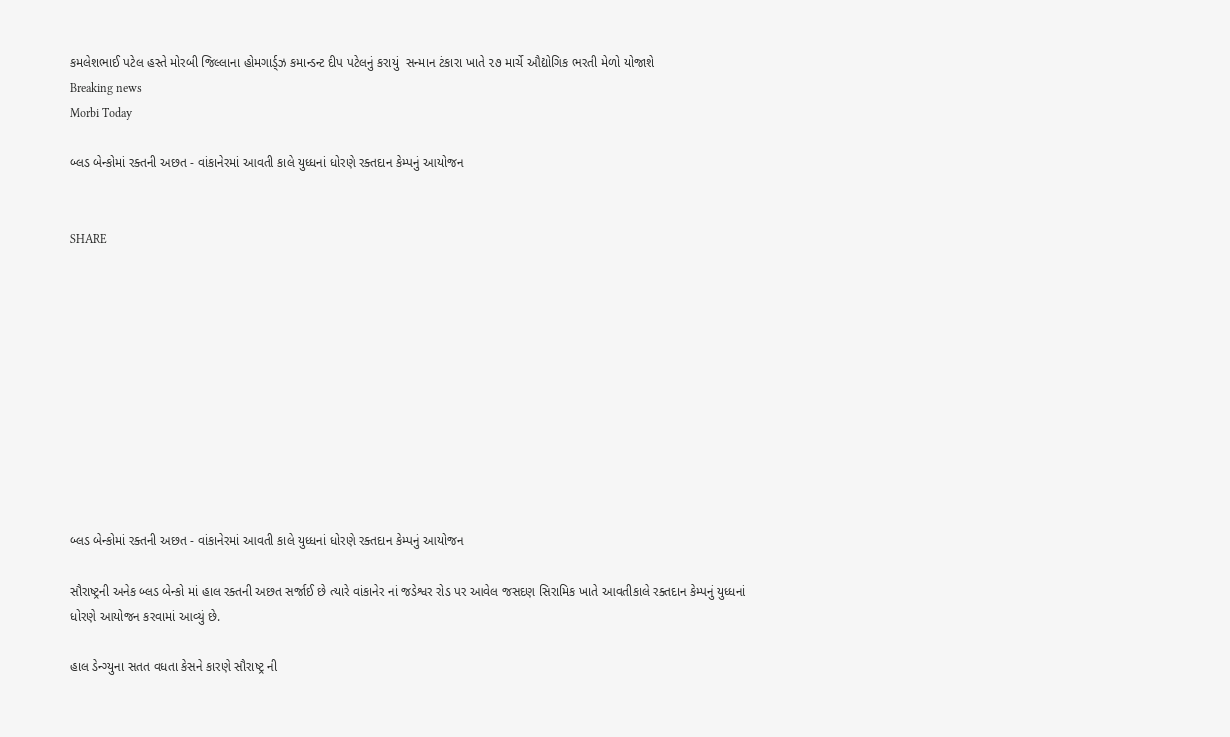કમલેશભાઈ પટેલ હસ્તે મોરબી જિલ્લાના હોમગાર્ડ્ઝ કમાન્ડન્ટ દીપ પટેલનું કરાયું  સન્માન ટંકારા ખાતે ૨૭ માર્ચે ઔદ્યોગિક ભરતી મેળો યોજાશે
Breaking news
Morbi Today

બ્લડ બેન્કોમાં રક્તની અછત - વાંકાનેરમાં આવતી કાલે યુધ્ધનાં ધોરણે રક્તદાન કેમ્પનું આયોજન


SHARE











બ્લડ બેન્કોમાં રક્તની અછત - વાંકાનેરમાં આવતી કાલે યુધ્ધનાં ધોરણે રક્તદાન કેમ્પનું આયોજન

સૌરાષ્ટ્રની અનેક બ્લડ બેન્કો માં હાલ રક્તની અછત સર્જાઈ છે ત્યારે વાંકાનેર નાં જડેશ્વર રોડ પર આવેલ જસદણ સિરામિક ખાતે આવતીકાલે રક્તદાન કેમ્પનું યુધ્ધનાં ધોરણે આયોજન કરવામાં આવ્યું છે.

હાલ ડેન્ગ્યુના સતત વધતા કેસને કારણે સૌરાષ્ટ્ર ની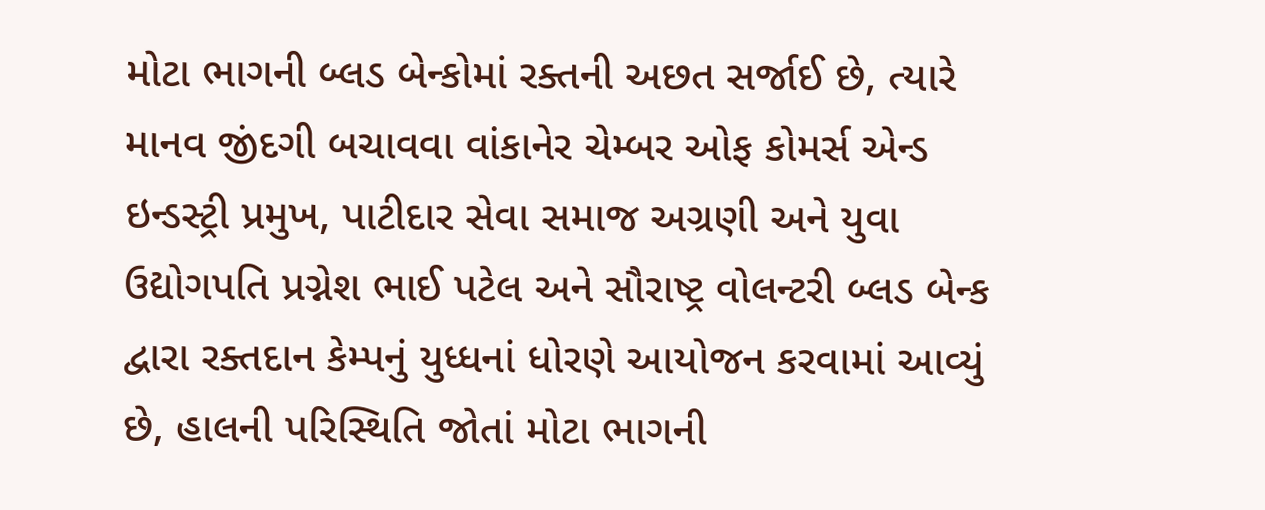મોટા ભાગની બ્લડ બેન્કોમાં રક્તની અછત સર્જાઈ છે, ત્યારે માનવ જીંદગી બચાવવા વાંકાનેર ચેમ્બર ઓફ કોમર્સ એન્ડ ઇન્ડસ્ટ્રી પ્રમુખ, પાટીદાર સેવા સમાજ અગ્રણી અને યુવા ઉદ્યોગપતિ પ્રગ્નેશ ભાઈ પટેલ અને સૌરાષ્ટ્ર વોલન્ટરી બ્લડ બેન્ક દ્વારા રક્તદાન કેમ્પનું યુધ્ધનાં ધોરણે આયોજન કરવામાં આવ્યું છે, હાલની પરિસ્થિતિ જોતાં મોટા ભાગની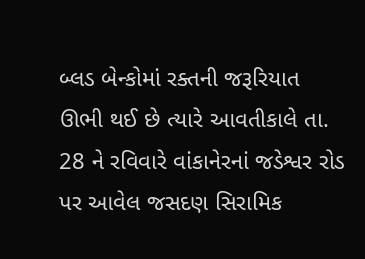બ્લડ બેન્કોમાં રક્તની જરૂરિયાત ઊભી થઈ છે ત્યારે આવતીકાલે તા. 28 ને રવિવારે વાંકાનેરનાં જડેશ્વર રોડ પર આવેલ જસદણ સિરામિક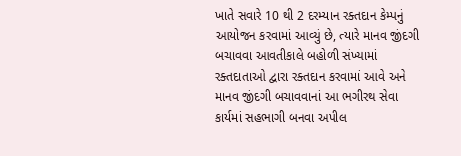ખાતે સવારે 10 થી 2 દરમ્યાન રક્તદાન કેમ્પનું આયોજન કરવામાં આવ્યું છે, ત્યારે માનવ જીંદગી બચાવવા આવતીકાલે બહોળી સંખ્યામાં રક્તદાતાઓ દ્વારા રક્તદાન કરવામાં આવે અને માનવ જીંદગી બચાવવાનાં આ ભગીરથ સેવા કાર્યમાં સહભાગી બનવા અપીલ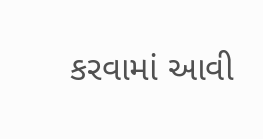કરવામાં આવી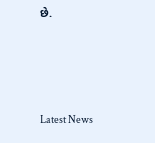છે.






Latest News